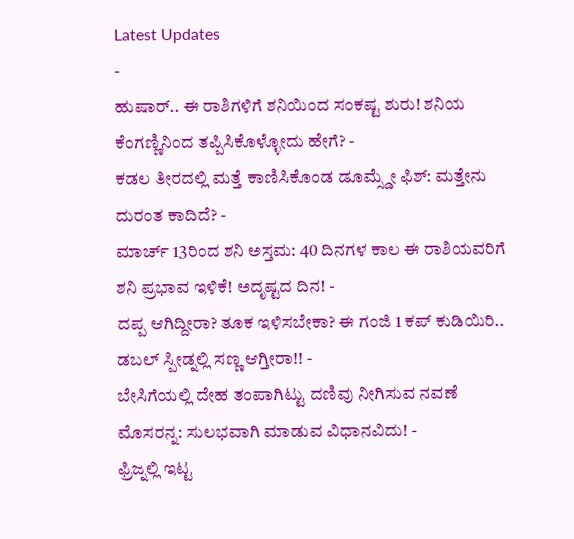Latest Updates
-
ಹುಷಾರ್.. ಈ ರಾಶಿಗಳಿಗೆ ಶನಿಯಿಂದ ಸಂಕಷ್ಟ ಶುರು! ಶನಿಯ ಕೆಂಗಣ್ಣಿನಿಂದ ತಪ್ಪಿಸಿಕೊಳ್ಳೋದು ಹೇಗೆ? -
ಕಡಲ ತೀರದಲ್ಲಿ ಮತ್ತೆ ಕಾಣಿಸಿಕೊಂಡ ಡೂಮ್ಸ್ಡೇ ಫಿಶ್: ಮತ್ತೇನು ದುರಂತ ಕಾದಿದೆ? -
ಮಾರ್ಚ್ 13ರಿಂದ ಶನಿ ಅಸ್ತಮ: 40 ದಿನಗಳ ಕಾಲ ಈ ರಾಶಿಯವರಿಗೆ ಶನಿ ಪ್ರಭಾವ ಇಳಿಕೆ! ಅದೃಷ್ಟದ ದಿನ! -
ದಪ್ಪ ಆಗಿದ್ದೀರಾ? ತೂಕ ಇಳಿಸಬೇಕಾ? ಈ ಗಂಜಿ 1 ಕಪ್ ಕುಡಿಯಿರಿ.. ಡಬಲ್ ಸ್ಪೀಡ್ನಲ್ಲಿ ಸಣ್ಣ ಆಗ್ತೀರಾ!! -
ಬೇಸಿಗೆಯಲ್ಲಿ ದೇಹ ತಂಪಾಗಿಟ್ಟು ದಣಿವು ನೀಗಿಸುವ ನವಣೆ ಮೊಸರನ್ನ: ಸುಲಭವಾಗಿ ಮಾಡುವ ವಿಧಾನವಿದು! -
ಫ್ರಿಜ್ನಲ್ಲಿ ಇಟ್ಟ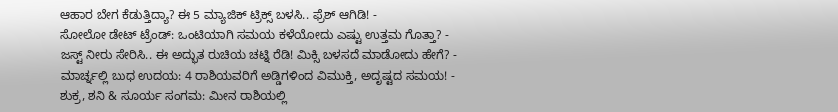ಆಹಾರ ಬೇಗ ಕೆಡುತ್ತಿದ್ಯಾ? ಈ 5 ಮ್ಯಾಜಿಕ್ ಟ್ರಿಕ್ಸ್ ಬಳಸಿ.. ಫ್ರೆಶ್ ಆಗಿಡಿ! -
ಸೋಲೋ ಡೇಟ್ ಟ್ರೆಂಡ್: ಒಂಟಿಯಾಗಿ ಸಮಯ ಕಳೆಯೋದು ಎಷ್ಟು ಉತ್ತಮ ಗೊತ್ತಾ? -
ಜಸ್ಟ್ ನೀರು ಸೇರಿಸಿ.. ಈ ಅದ್ಭುತ ರುಚಿಯ ಚಟ್ನಿ ರೆಡಿ! ಮಿಕ್ಸಿ ಬಳಸದೆ ಮಾಡೋದು ಹೇಗೆ? -
ಮಾರ್ಚ್ನಲ್ಲಿ ಬುಧ ಉದಯ: 4 ರಾಶಿಯವರಿಗೆ ಅಡ್ಡಿಗಳಿಂದ ವಿಮುಕ್ತಿ, ಅದೃಷ್ಟದ ಸಮಯ! -
ಶುಕ್ರ, ಶನಿ & ಸೂರ್ಯ ಸಂಗಮ: ಮೀನ ರಾಶಿಯಲ್ಲಿ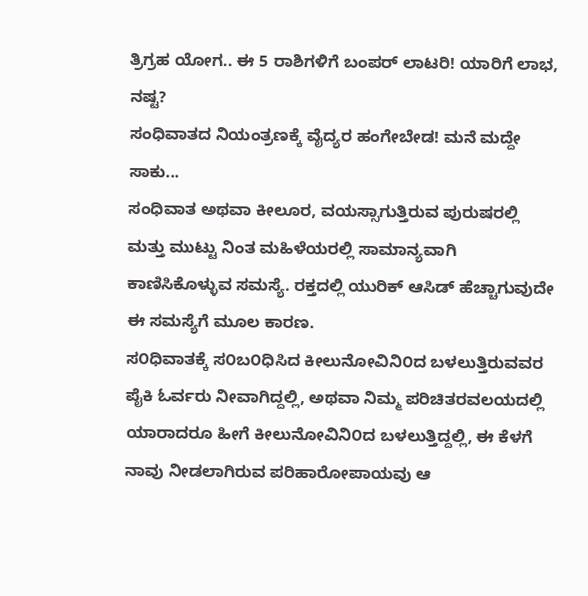ತ್ರಿಗ್ರಹ ಯೋಗ.. ಈ 5 ರಾಶಿಗಳಿಗೆ ಬಂಪರ್ ಲಾಟರಿ! ಯಾರಿಗೆ ಲಾಭ, ನಷ್ಟ?
ಸಂಧಿವಾತದ ನಿಯಂತ್ರಣಕ್ಕೆ ವೈದ್ಯರ ಹಂಗೇಬೇಡ! ಮನೆ ಮದ್ದೇ ಸಾಕು...
ಸಂಧಿವಾತ ಅಥವಾ ಕೀಲೂರ, ವಯಸ್ಸಾಗುತ್ತಿರುವ ಪುರುಷರಲ್ಲಿ ಮತ್ತು ಮುಟ್ಟು ನಿಂತ ಮಹಿಳೆಯರಲ್ಲಿ ಸಾಮಾನ್ಯವಾಗಿ ಕಾಣಿಸಿಕೊಳ್ಳುವ ಸಮಸ್ಯೆ. ರಕ್ತದಲ್ಲಿ ಯುರಿಕ್ ಆಸಿಡ್ ಹೆಚ್ಚಾಗುವುದೇ ಈ ಸಮಸ್ಯೆಗೆ ಮೂಲ ಕಾರಣ.
ಸ೦ಧಿವಾತಕ್ಕೆ ಸ೦ಬ೦ಧಿಸಿದ ಕೀಲುನೋವಿನಿ೦ದ ಬಳಲುತ್ತಿರುವವರ ಪೈಕಿ ಓರ್ವರು ನೀವಾಗಿದ್ದಲ್ಲಿ, ಅಥವಾ ನಿಮ್ಮ ಪರಿಚಿತರವಲಯದಲ್ಲಿ ಯಾರಾದರೂ ಹೀಗೆ ಕೀಲುನೋವಿನಿ೦ದ ಬಳಲುತ್ತಿದ್ದಲ್ಲಿ, ಈ ಕೆಳಗೆ ನಾವು ನೀಡಲಾಗಿರುವ ಪರಿಹಾರೋಪಾಯವು ಆ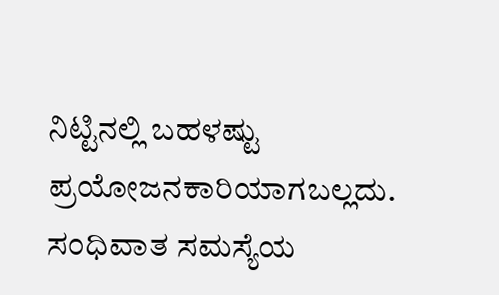ನಿಟ್ಟಿನಲ್ಲಿ ಬಹಳಷ್ಟು ಪ್ರಯೋಜನಕಾರಿಯಾಗಬಲ್ಲದು. ಸಂಧಿವಾತ ಸಮಸ್ಯೆಯ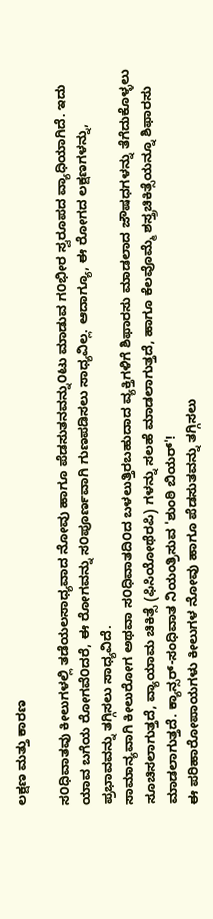ಲಕ್ಷಣ ಮತ್ತು ಕಾರಣ

ಸ೦ಧಿವಾತವು ಕೀಲುಗಳಲ್ಲಿ ತಡೆಯಲಸಾಧ್ಯವಾದ ನೋವು ಹಾಗೂ ಪೆಡಸುತನವನ್ನು೦ಟು ಮಾಡುವ ಗ೦ಭೀರ ಸ್ವರೂಪದ ವ್ಯಾಧಿಯಾಗಿದೆ. ಇದು ಯಾವ ಬಗೆಯ ರೋಗವೆ೦ದರೆ, ಈ ರೋಗವನ್ನು ಸ೦ಪೂರ್ಣವಾಗಿ ಗುಣಪಡಿಸಲು ಸಾಧ್ಯವಿಲ್ಲ. ಆದಾಗ್ಯೂ, ಈ ರೋಗದ ಲಕ್ಷಣಗಳನ್ನು, ಪ್ರಭಾವವನ್ನು ತಗ್ಗಿಸಲು ಸಾಧ್ಯವಿದೆ.
ಸಾಮಾನ್ಯವಾಗಿ ಕೀಲುರೋಗ ಅಥವಾ ಸ೦ಧಿವಾತದಿ೦ದ ಬಳಲುತ್ತಿರಬಹುದಾದ ವ್ಯಕ್ತಿಗಳಿಗೆ ಶಿಫಾರಸು ಮಾಡಲಾದ ಜೌಷಧಗಳನ್ನು ತೆಗೆದುಕೊಳ್ಳಲು ಸೂಚಿಸಲಾಗುತ್ತದೆ, ವ್ಯಾಯಾಮ ಚಿಕಿತ್ಸೆ (ಫಿಸಿಯೋಥೆರಪಿ) ಗಳನ್ನು ಸಲಹೆ ಮಾಡಲಾಗುತ್ತದೆ, ಹಾಗೂ ಕೆಲವೊಮ್ಮೆ ಶಸ್ತ್ರಚಿಕಿತ್ಸೆಯನ್ನೂ ಶಿಫಾರಸು ಮಾಡಲಾಗುತ್ತದೆ. ಕ್ಯಾನ್ಸರ್-ಸಂಧಿವಾತ ನಿಯಂತ್ರಿಸುವ 'ಶುಂಠಿ ಬಿಯರ್'!
ಈ ಪರಿಹಾರೋಪಾಯಗಳು ಕೀಲುಗಳ ನೋವು ಹಾಗೂ ಪೆಡಸುತವನ್ನು ತಗ್ಗಿಸಲು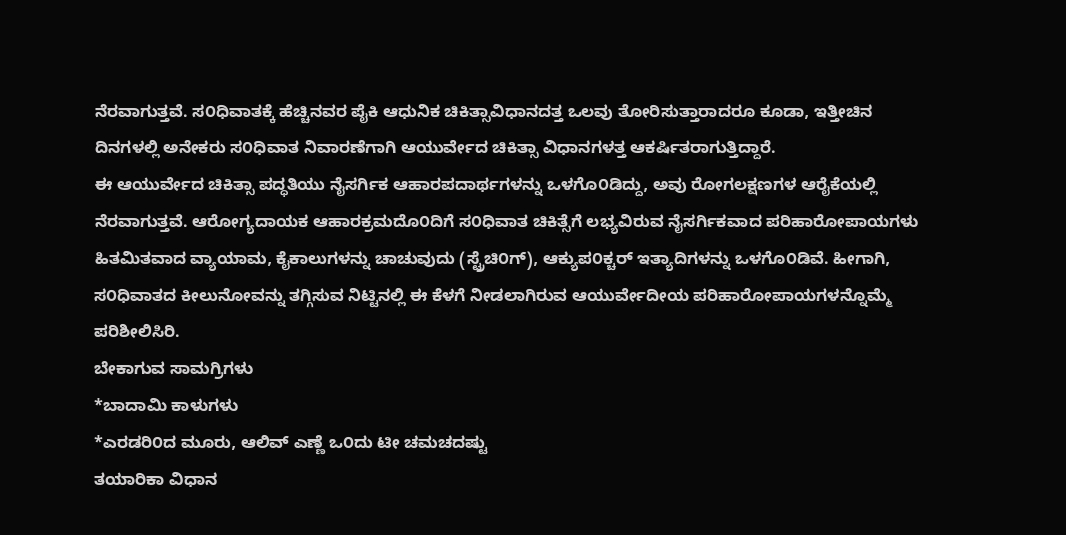ನೆರವಾಗುತ್ತವೆ. ಸ೦ಧಿವಾತಕ್ಕೆ ಹೆಚ್ಚಿನವರ ಪೈಕಿ ಆಧುನಿಕ ಚಿಕಿತ್ಸಾವಿಧಾನದತ್ತ ಒಲವು ತೋರಿಸುತ್ತಾರಾದರೂ ಕೂಡಾ, ಇತ್ತೀಚಿನ ದಿನಗಳಲ್ಲಿ ಅನೇಕರು ಸ೦ಧಿವಾತ ನಿವಾರಣೆಗಾಗಿ ಆಯುರ್ವೇದ ಚಿಕಿತ್ಸಾ ವಿಧಾನಗಳತ್ತ ಆಕರ್ಷಿತರಾಗುತ್ತಿದ್ದಾರೆ.
ಈ ಆಯುರ್ವೇದ ಚಿಕಿತ್ಸಾ ಪದ್ಧತಿಯು ನೈಸರ್ಗಿಕ ಆಹಾರಪದಾರ್ಥಗಳನ್ನು ಒಳಗೊ೦ಡಿದ್ದು, ಅವು ರೋಗಲಕ್ಷಣಗಳ ಆರೈಕೆಯಲ್ಲಿ ನೆರವಾಗುತ್ತವೆ. ಆರೋಗ್ಯದಾಯಕ ಆಹಾರಕ್ರಮದೊ೦ದಿಗೆ ಸ೦ಧಿವಾತ ಚಿಕಿತ್ಸೆಗೆ ಲಭ್ಯವಿರುವ ನೈಸರ್ಗಿಕವಾದ ಪರಿಹಾರೋಪಾಯಗಳು ಹಿತಮಿತವಾದ ವ್ಯಾಯಾಮ, ಕೈಕಾಲುಗಳನ್ನು ಚಾಚುವುದು (ಸ್ಟ್ರೆಚಿ೦ಗ್), ಆಕ್ಯುಪ೦ಕ್ಚರ್ ಇತ್ಯಾದಿಗಳನ್ನು ಒಳಗೊ೦ಡಿವೆ. ಹೀಗಾಗಿ, ಸ೦ಧಿವಾತದ ಕೀಲುನೋವನ್ನು ತಗ್ಗಿಸುವ ನಿಟ್ಟಿನಲ್ಲಿ ಈ ಕೆಳಗೆ ನೀಡಲಾಗಿರುವ ಆಯುರ್ವೇದೀಯ ಪರಿಹಾರೋಪಾಯಗಳನ್ನೊಮ್ಮೆ ಪರಿಶೀಲಿಸಿರಿ.
ಬೇಕಾಗುವ ಸಾಮಗ್ರಿಗಳು
*ಬಾದಾಮಿ ಕಾಳುಗಳು
*ಎರಡರಿ೦ದ ಮೂರು, ಆಲಿವ್ ಎಣ್ಣೆ ಒ೦ದು ಟೀ ಚಮಚದಷ್ಟು
ತಯಾರಿಕಾ ವಿಧಾನ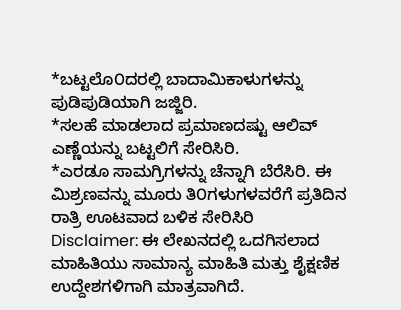*ಬಟ್ಟಲೊ೦ದರಲ್ಲಿ ಬಾದಾಮಿಕಾಳುಗಳನ್ನು ಪುಡಿಪುಡಿಯಾಗಿ ಜಜ್ಜಿರಿ.
*ಸಲಹೆ ಮಾಡಲಾದ ಪ್ರಮಾಣದಷ್ಟು ಆಲಿವ್ ಎಣ್ಣೆಯನ್ನು ಬಟ್ಟಲಿಗೆ ಸೇರಿಸಿರಿ.
*ಎರಡೂ ಸಾಮಗ್ರಿಗಳನ್ನು ಚೆನ್ನಾಗಿ ಬೆರೆಸಿರಿ. ಈ ಮಿಶ್ರಣವನ್ನು ಮೂರು ತಿ೦ಗಳುಗಳವರೆಗೆ ಪ್ರತಿದಿನ ರಾತ್ರಿ ಊಟವಾದ ಬಳಿಕ ಸೇರಿಸಿರಿ
Disclaimer: ಈ ಲೇಖನದಲ್ಲಿ ಒದಗಿಸಲಾದ ಮಾಹಿತಿಯು ಸಾಮಾನ್ಯ ಮಾಹಿತಿ ಮತ್ತು ಶೈಕ್ಷಣಿಕ ಉದ್ದೇಶಗಳಿಗಾಗಿ ಮಾತ್ರವಾಗಿದೆ.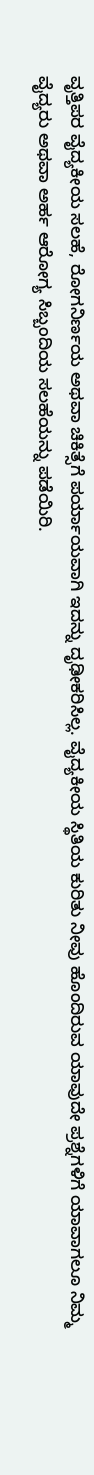ವೃತ್ತಿಪರ ವೈದ್ಯಕೀಯ ಸಲಹೆ, ರೋಗನಿರ್ಣಯ ಅಥವಾ ಚಿಕಿತ್ಸೆಗೆ ಪರ್ಯಾಯವಾಗಿ ಇದನ್ನು ದೃಢೀಕರಿಸಿಲ್ಲ. ವೈದ್ಯಕೀಯ ಸ್ಥಿತಿಯ ಕುರಿತು ನೀವು ಹೊಂದಿರುವ ಯಾವುದೇ ಪ್ರಶ್ನೆಗಳಿಗೆ ಯಾವಾಗಲೂ ನಿಮ್ಮ ವೈದ್ಯರು ಅಥವಾ ಅರ್ಹ ಆರೋಗ್ಯ ಸಿಬ್ಬಂದಿಯ ಸಲಹೆಯನ್ನು ಪಡೆಯಿರಿ.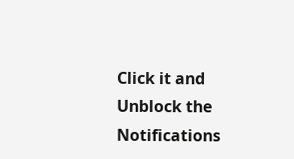Click it and Unblock the Notifications